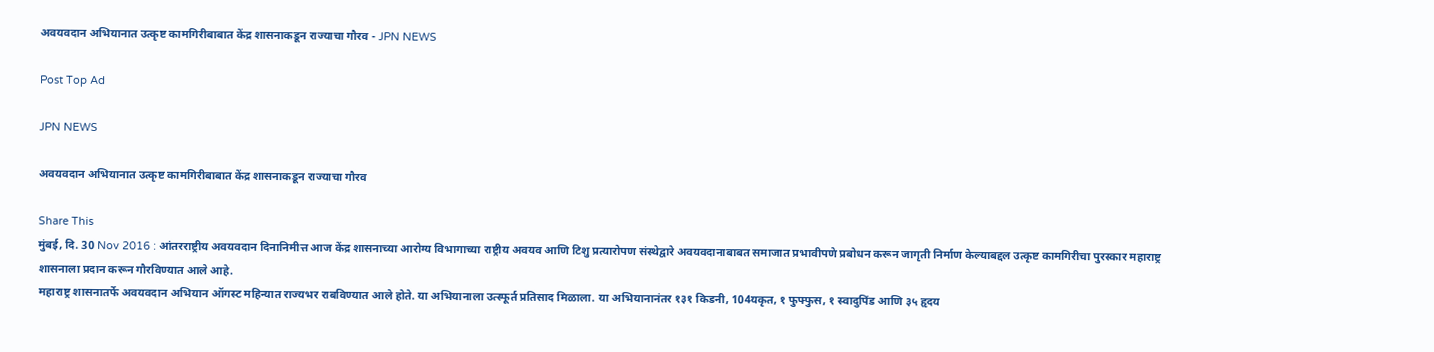अवयवदान अभियानात उत्कृष्ट कामगिरीबाबात केंद्र शासनाकडून राज्याचा गौरव - JPN NEWS

Post Top Ad

JPN NEWS

अवयवदान अभियानात उत्कृष्ट कामगिरीबाबात केंद्र शासनाकडून राज्याचा गौरव

Share This
मुंबई, दि. 30 Nov 2016 : आंतरराष्ट्रीय अवयवदान दिनानिमीत्त आज केंद्र शासनाच्या आरोग्य विभागाच्या राष्ट्रीय अवयव आणि टिशु प्रत्यारोपण संस्थेद्वारे अवयवदानाबाबत समाजात प्रभावीपणे प्रबोधन करून जागृती निर्माण केल्याबद्दल उत्कृष्ट कामगिरीचा पुरस्कार महाराष्ट्र शासनाला प्रदान करून गौरविण्यात आले आहे.
महाराष्ट्र शासनातर्फे अवयवदान अभियान ऑगस्ट महिन्यात राज्यभर राबविण्यात आले होते. या अभियानाला उत्स्फूर्त प्रतिसाद मिळाला. या अभियानानंतर १३१ किडनी, 104यकृत, १ फुफ्फुस, १ स्वादुपिंड आणि ३५ हृदय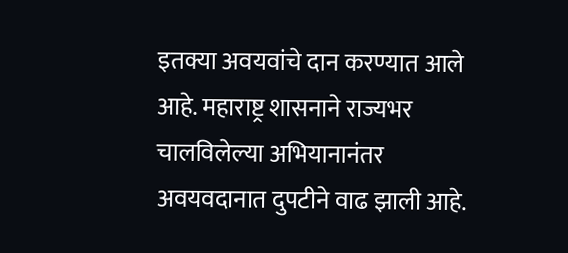इतक्या अवयवांचे दान करण्यात आले आहे. महाराष्ट्र शासनाने राज्यभर चालविलेल्या अभियानानंतर अवयवदानात दुपटीने वाढ झाली आहे.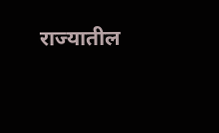राज्यातील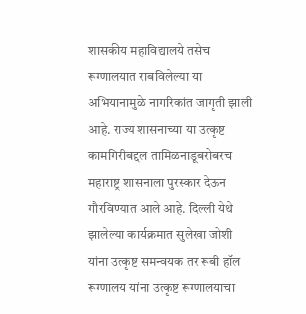शासकीय महाविद्यालये तसेच रूग्णालयात राबविलेल्या या अभियानामुळे नागरिकांत जागृती झाली आहे. राज्य शासनाच्या या उत्कृष्ट कामगिरीबद्दल तामिळनाडूबरोबरच महाराष्ट्र शासनाला पुरस्कार देऊन गौरविण्यात आले आहे. दिल्ली येथे झालेल्या कार्यक्रमात सुलेखा जोशी यांना उत्कृष्ट समन्वयक तर रूबी हॉल रूग्णालय यांना उत्कृष्ट रूग्णालयाचा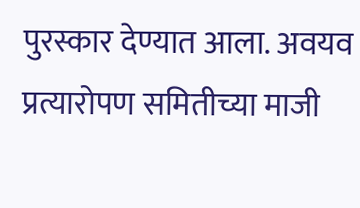पुरस्कार देण्यात आला. अवयव प्रत्यारोपण समितीच्या माजी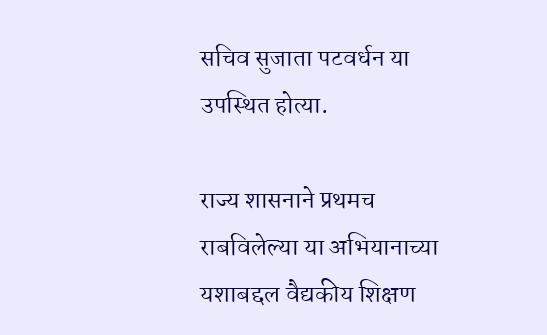सचिव सुजाता पटवर्धन या उपस्थित होत्या.

राज्य शासनाने प्रथमच राबविलेल्या या अभियानाच्या यशाबद्दल वैद्यकीय शिक्षण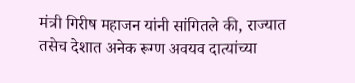मंत्री गिरीष महाजन यांनी सांगितले की, राज्यात तसेच देशात अनेक रूग्ण अवयव दात्यांच्या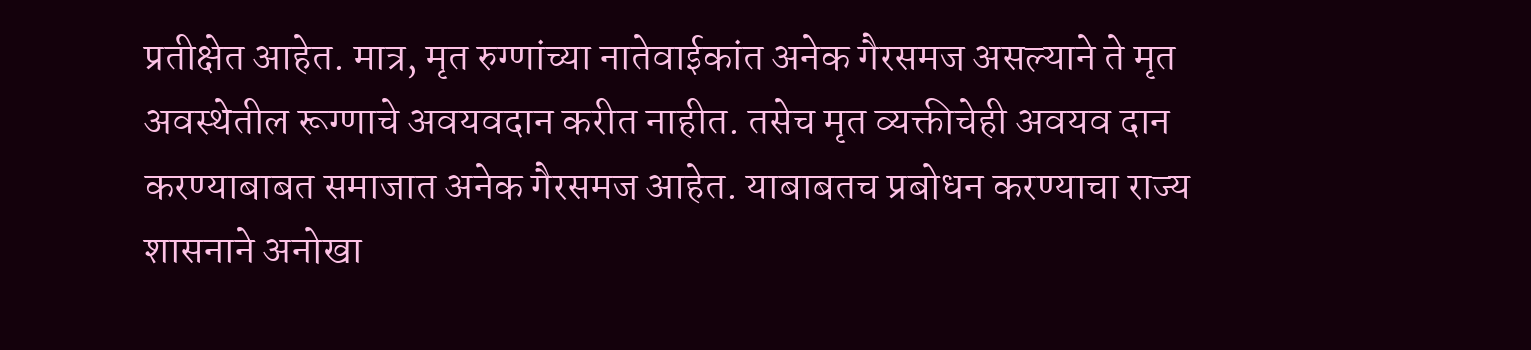प्रतीक्षेत आहेत. मात्र, मृत रुग्णांच्या नातेवाईकांत अनेक गैरसमज असल्याने ते मृत अवस्थेतील रूग्णाचे अवयवदान करीत नाहीत. तसेच मृत व्यक्तीचेही अवयव दान करण्याबाबत समाजात अनेक गैरसमज आहेत. याबाबतच प्रबोधन करण्याचा राज्य शासनाने अनोखा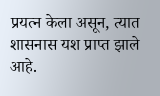प्रयत्न केला असून, त्यात शासनास यश प्राप्त झाले आहे.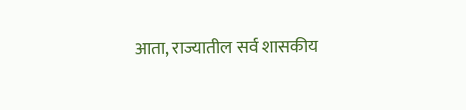आता, राज्यातील सर्व शासकीय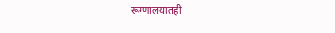रूग्णालयातही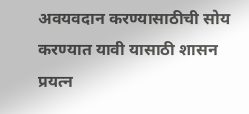अवयवदान करण्यासाठीची सोय करण्यात यावी यासाठी शासन प्रयत्न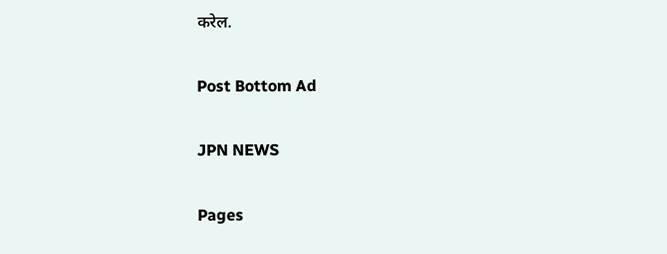करेल.

Post Bottom Ad

JPN NEWS

Pages